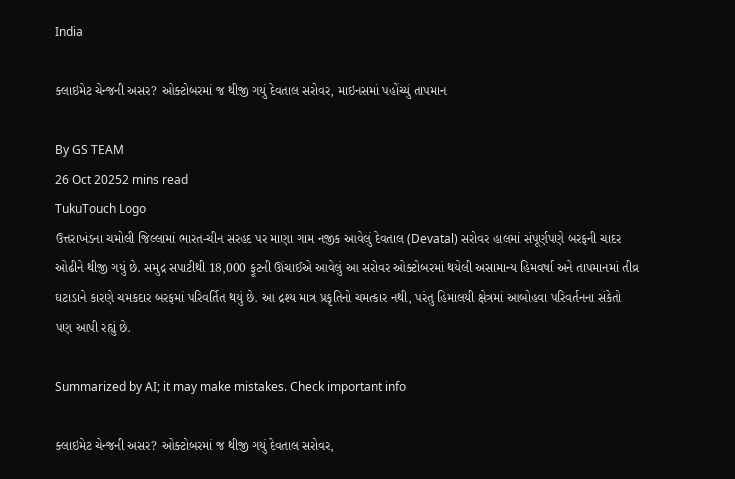India

ક્લાઇમેટ ચેન્જની અસર? ઓક્ટોબરમાં જ થીજી ગયું દેવતાલ સરોવર, માઇનસમાં પહોંચ્યું તાપમાન

By GS TEAM
26 Oct 20252 mins read
TukuTouch Logo
ઉત્તરાખંડના ચમોલી જિલ્લામાં ભારત-ચીન સરહદ પર માણા ગામ નજીક આવેલું દેવતાલ (Devatal) સરોવર હાલમાં સંપૂર્ણપણે બરફની ચાદર ઓઢીને થીજી ગયું છે. સમુદ્ર સપાટીથી 18,000 ફૂટની ઊંચાઈએ આવેલું આ સરોવર ઓક્ટોબરમાં થયેલી અસામાન્ય હિમવર્ષા અને તાપમાનમાં તીવ્ર ઘટાડાને કારણે ચમકદાર બરફમાં પરિવર્તિત થયું છે. આ દ્રશ્ય માત્ર પ્રકૃતિનો ચમત્કાર નથી, પરંતુ હિમાલયી ક્ષેત્રમાં આબોહવા પરિવર્તનના સંકેતો પણ આપી રહ્યું છે.

Summarized by AI; it may make mistakes. Check important info

ક્લાઇમેટ ચેન્જની અસર? ઓક્ટોબરમાં જ થીજી ગયું દેવતાલ સરોવર,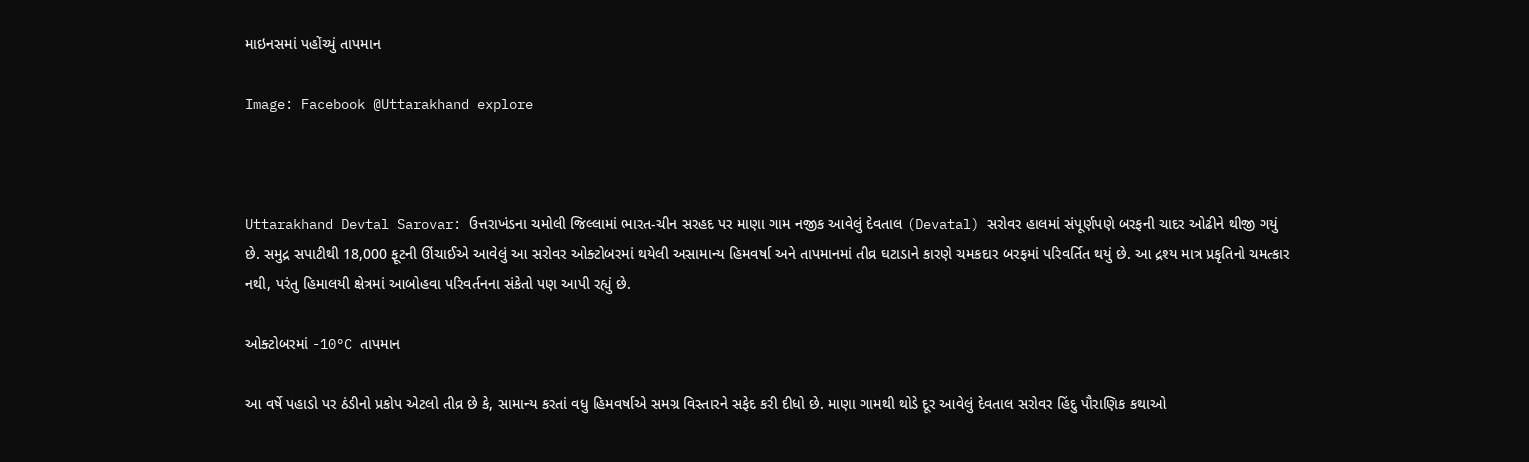માઇનસમાં પહોંચ્યું તાપમાન

Image: Facebook @Uttarakhand explore



Uttarakhand Devtal Sarovar: ઉત્તરાખંડના ચમોલી જિલ્લામાં ભારત-ચીન સરહદ પર માણા ગામ નજીક આવેલું દેવતાલ (Devatal) સરોવર હાલમાં સંપૂર્ણપણે બરફની ચાદર ઓઢીને થીજી ગયું છે. સમુદ્ર સપાટીથી 18,000 ફૂટની ઊંચાઈએ આવેલું આ સરોવર ઓક્ટોબરમાં થયેલી અસામાન્ય હિમવર્ષા અને તાપમાનમાં તીવ્ર ઘટાડાને કારણે ચમકદાર બરફમાં પરિવર્તિત થયું છે. આ દ્રશ્ય માત્ર પ્રકૃતિનો ચમત્કાર નથી, પરંતુ હિમાલયી ક્ષેત્રમાં આબોહવા પરિવર્તનના સંકેતો પણ આપી રહ્યું છે.

ઓક્ટોબરમાં -10°C તાપમાન

આ વર્ષે પહાડો પર ઠંડીનો પ્રકોપ એટલો તીવ્ર છે કે, સામાન્ય કરતાં વધુ હિમવર્ષાએ સમગ્ર વિસ્તારને સફેદ કરી દીધો છે. માણા ગામથી થોડે દૂર આવેલું દેવતાલ સરોવર હિંદુ પૌરાણિક કથાઓ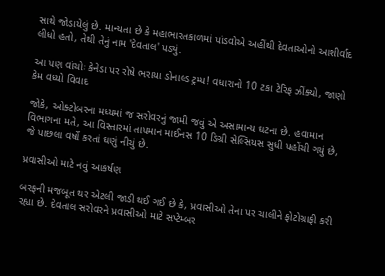સાથે જોડાયેલું છે. માન્યતા છે કે મહાભારતકાળમાં પાંડવોએ અહીંથી દેવતાઓનો આશીર્વાદ લીધો હતો, તેથી તેનું નામ 'દેવતાલ' પડ્યું.

આ પણ વાંચોઃ કેનેડા પર રોષે ભરાયા ડોનાલ્ડ ટ્રમ્પ! વધારાનો 10 ટકા ટેરિફ ઝીંક્યો, જાણો કેમ વધ્યો વિવાદ

જોકે, ઓક્ટોબરના મધ્યમાં જ સરોવરનું જામી જવું એ અસામાન્ય ઘટના છે. હવામાન વિભાગના મતે, આ વિસ્તારમાં તાપમાન માઈનસ 10 ડિગ્રી સેલ્સિયસ સુધી પહોંચી ગયું છે, જે પાછલા વર્ષો કરતાં ઘણું નીચું છે.

પ્રવાસીઓ માટે નવું આકર્ષણ

બરફની મજબૂત થર એટલી જાડી થઈ ગઈ છે કે, પ્રવાસીઓ તેના પર ચાલીને ફોટોગ્રાફી કરી રહ્યા છે. દેવતાલ સરોવરને પ્રવાસીઓ માટે સપ્ટેમ્બર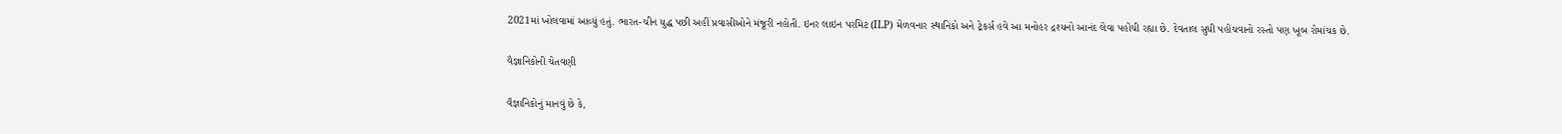2021માં ખોલવામાં આવ્યું હતું. ભારત-ચીન યુદ્ધ પછી અહીં પ્રવાસીઓને મંજૂરી નહોતી. ઇનર લાઇન પરમિટ (ILP) મેળવનાર સ્થાનિકો અને ટ્રેકર્સ હવે આ મનોહર દ્રશ્યનો આનંદ લેવા પહોંચી રહ્યા છે. દેવતાલ સુધી પહોંચવાનો રસ્તો પણ ખૂબ રોમાંચક છે.

વૈજ્ઞાનિકોની ચેતવણી

વૈજ્ઞાનિકોનું માનવું છે કે,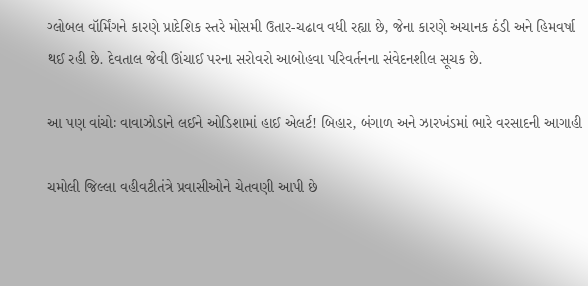ગ્લોબલ વૉર્મિંગને કારણે પ્રાદેશિક સ્તરે મોસમી ઉતાર-ચઢાવ વધી રહ્યા છે, જેના કારણે અચાનક ઠંડી અને હિમવર્ષા થઈ રહી છે. દેવતાલ જેવી ઊંચાઈ પરના સરોવરો આબોહવા પરિવર્તનના સંવેદનશીલ સૂચક છે.

આ પણ વાંચોઃ વાવાઝોડાને લઈને ઓડિશામાં હાઈ એલર્ટ! બિહાર, બંગાળ અને ઝારખંડમાં ભારે વરસાદની આગાહી

ચમોલી જિલ્લા વહીવટીતંત્રે પ્રવાસીઓને ચેતવણી આપી છે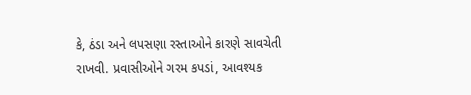કે, ઠંડા અને લપસણા રસ્તાઓને કારણે સાવચેતી રાખવી. પ્રવાસીઓને ગરમ કપડાં, આવશ્યક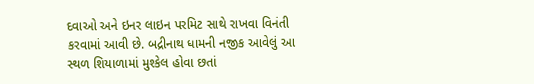દવાઓ અને ઇનર લાઇન પરમિટ સાથે રાખવા વિનંતી કરવામાં આવી છે. બદ્રીનાથ ધામની નજીક આવેલું આ સ્થળ શિયાળામાં મુશ્કેલ હોવા છતાં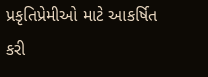પ્રકૃતિપ્રેમીઓ માટે આકર્ષિત કરી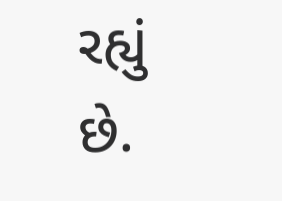રહ્યું છે.